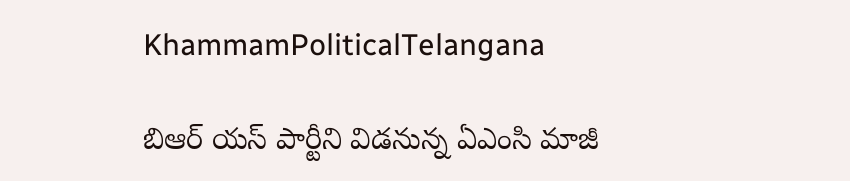KhammamPoliticalTelangana

బిఆర్ యస్ పార్టీని విడనున్న ఏఎంసి మాజీ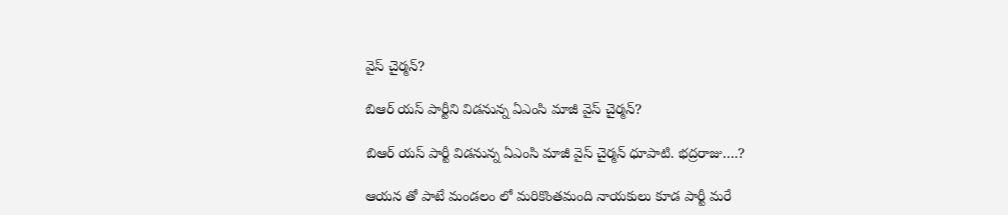వైస్ చైర్మన్?

బిఆర్ యస్ పార్టీని విడనున్న ఏఎంసి మాజీ వైస్ చైర్మన్?

బిఆర్ యస్ పార్టీ విడనున్న ఏఎంసి మాజీ వైస్ చైర్మన్ ధూపాటి. భద్రరాజు….?

ఆయన తో పాటే మండలం లో మరికొంతమంది నాయకులు కూడ పార్టీ మరే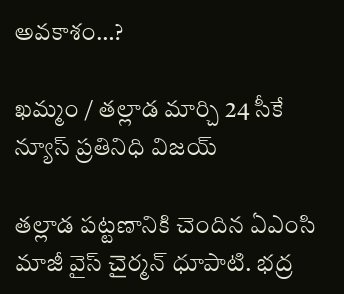అవకాశం…?

ఖమ్మం / తల్లాడ మార్చి 24 సీకే న్యూస్ ప్రతినిధి విజయ్

తల్లాడ పట్టణానికి చెందిన ఏఎంసి మాజీ వైస్ చైర్మన్ ధూపాటి. భద్ర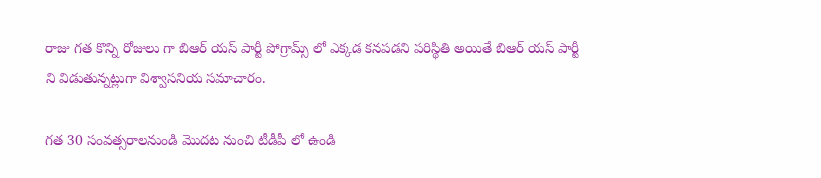రాజు గత కొన్ని రోజులు గా బిఆర్ యస్ పార్టీ పోగ్రామ్స్ లో ఎక్కడ కనపడని పరిస్థితి అయితే బిఆర్ యస్ పార్టీ ని విడుతున్నట్లుగా విశ్వాసనియ సమాచారం.

గత 30 సంవత్సరాలనుండి మొదట నుంచి టీడీపీ లో ఉండి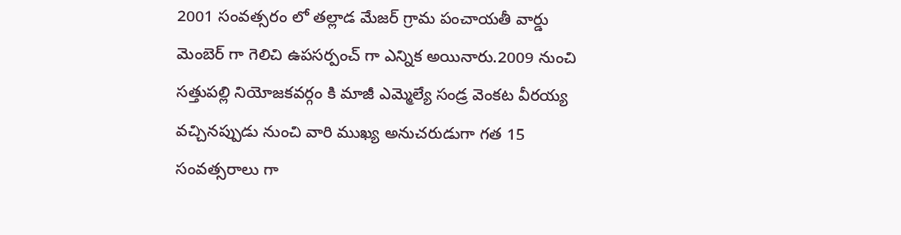2001 సంవత్సరం లో తల్లాడ మేజర్ గ్రామ పంచాయతీ వార్డు మెంబెర్ గా గెలిచి ఉపసర్పంచ్ గా ఎన్నిక అయినారు.2009 నుంచి సత్తుపల్లి నియోజకవర్గం కి మాజీ ఎమ్మెల్యే సండ్ర వెంకట వీరయ్య వచ్చినప్పుడు నుంచి వారి ముఖ్య అనుచరుడుగా గత 15 సంవత్సరాలు గా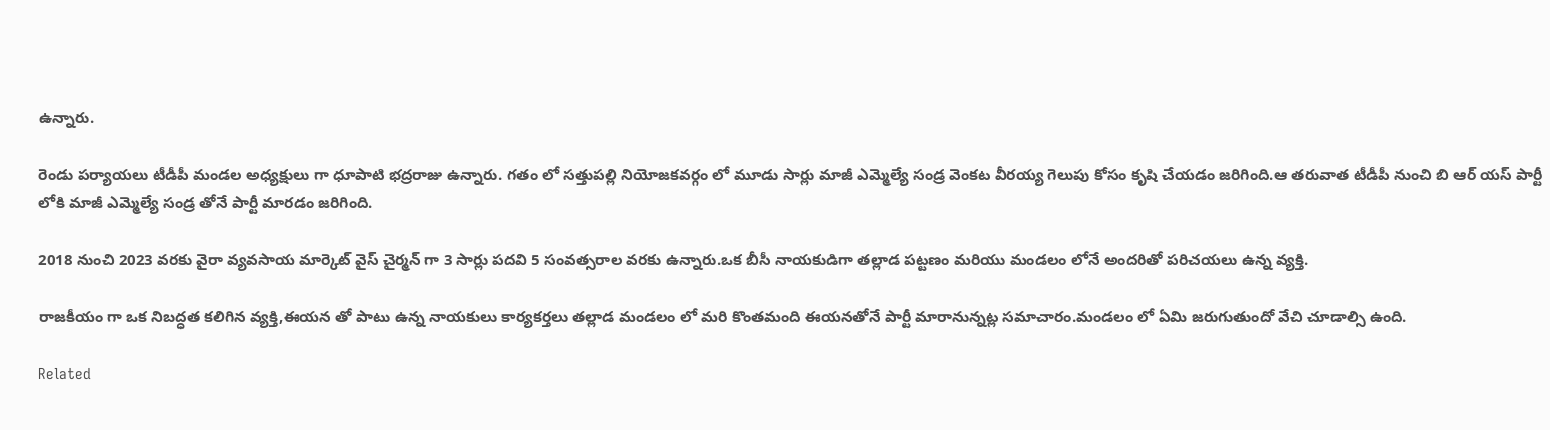ఉన్నారు.

రెండు పర్యాయలు టీడీపీ మండల అధ్యక్షులు గా ధూపాటి భద్రరాజు ఉన్నారు. గతం లో సత్తుపల్లి నియోజకవర్గం లో మూడు సార్లు మాజీ ఎమ్మెల్యే సండ్ర వెంకట వీరయ్య గెలుపు కోసం కృషి చేయడం జరిగింది.ఆ తరువాత టీడీపీ నుంచి బి ఆర్ యస్ పార్టీ లోకి మాజీ ఎమ్మెల్యే సండ్ర తోనే పార్టీ మారడం జరిగింది.

2018 నుంచి 2023 వరకు వైరా వ్యవసాయ మార్కెట్ వైస్ చైర్మన్ గా 3 సార్లు పదవి 5 సంవత్సరాల వరకు ఉన్నారు.ఒక బీసీ నాయకుడిగా తల్లాడ పట్టణం మరియు మండలం లోనే అందరితో పరిచయలు ఉన్న వ్యక్తి.

రాజకీయం గా ఒక నిబద్ధత కలిగిన వ్యక్తి,ఈయన తో పాటు ఉన్న నాయకులు కార్యకర్తలు తల్లాడ మండలం లో మరి కొంతమంది ఈయనతోనే పార్టీ మారానున్నట్ల సమాచారం.మండలం లో ఏమి జరుగుతుందో వేచి చూడాల్సి ఉంది.

Related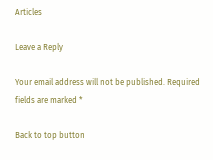Articles

Leave a Reply

Your email address will not be published. Required fields are marked *

Back to top button